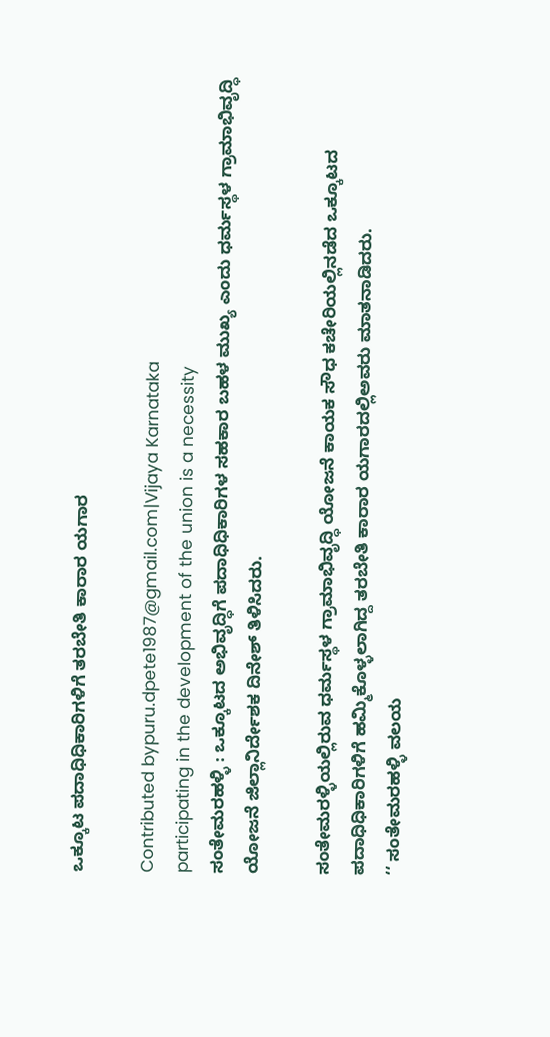ಒಕ್ಕೂಟ ಪದಾಧಿಧಿಕಾರಿಗಳಿಗೆ ತರಬೇತಿ ಕಾರಾರ ಯಗಾರ

Contributed bypuru.dpete1987@gmail.com|Vijaya Karnataka
participating in the development of the union is a necessity
ಸಂತೇಮರಹಳ್ಳಿ : ಒಕ್ಕೂಟದ ಅಭಿವೃದ್ಧಿಗೆ ಪದಾಧಿಧಿಕಾರಿಗಳ ಸಹಕಾರ ಬಹಳ ಮುಖ್ಯ ಎಂದು ಧರ್ಮಸ್ಥಳ ಗ್ರಾಮಾಭಿವೃದ್ಧಿ ಯೋಜನೆ ಜಿಲ್ಲಾನಿರ್ದೇಶಕ ದಿನೇಶ್ ತಿಳಿಸಿದರು.

ಸಂತೇಮರಳ್ಳಿಯಲ್ಲಿರುವ ಧರ್ಮಸ್ಥಳ ಗ್ರಾಮಾಭಿವೃದ್ಧಿ ಯೋಜನೆ ಕಾಯಕ ಸೌಧ ಕಚೇರಿಯಲ್ಲಿನಡೆದ ಒಕ್ಕೂಟದ ಪದಾಧಿಧಿಕಾರಿಗಳಿಗೆ ಹಮ್ಮಿಕೊಳ್ಳಲಾಗಿದ್ದ ತರಬೇತಿ ಕಾರಾರ ಯಗಾರದಲ್ಲಿಅವರು ಮಾತನಾಡಿದರು.
‘‘ ಸಂತೇಮರಹಳ್ಳಿ ವಲಯ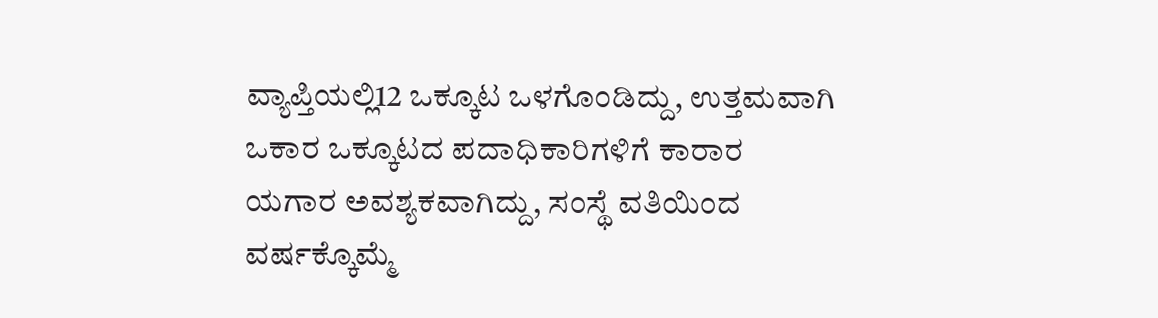ವ್ಯಾಪ್ತಿಯಲ್ಲಿ12 ಒಕ್ಕೂಟ ಒಳಗೊಂಡಿದ್ದು, ಉತ್ತಮವಾಗಿ ಒಕಾರ ಒಕ್ಕೂಟದ ಪದಾಧಿಕಾರಿಗಳಿಗೆ ಕಾರಾರ ಯಗಾರ ಅವಶ್ಯಕವಾಗಿದ್ದು, ಸಂಸ್ಥೆ ವತಿಯಿಂದ ವರ್ಷಕ್ಕೊಮ್ಮೆ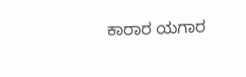ಕಾರಾರ ಯಗಾರ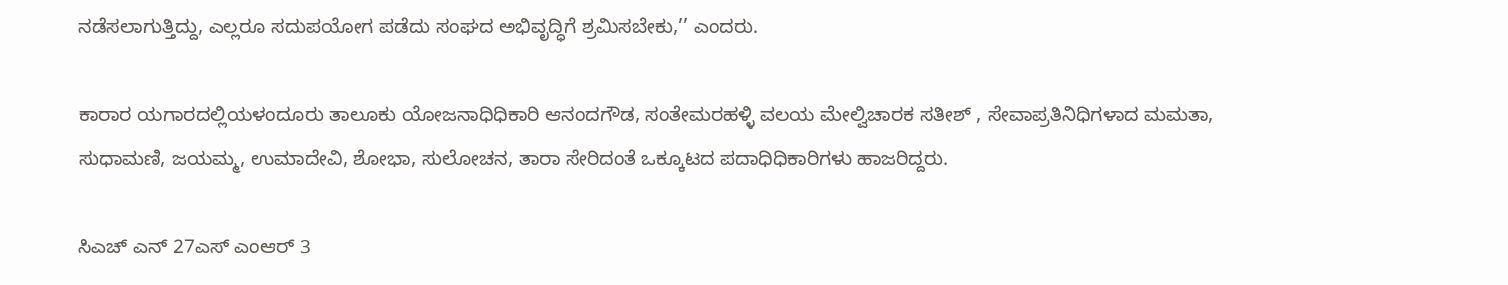ನಡೆಸಲಾಗುತ್ತಿದ್ದು, ಎಲ್ಲರೂ ಸದುಪಯೋಗ ಪಡೆದು ಸಂಘದ ಅಭಿವೃದ್ಧಿಗೆ ಶ್ರಮಿಸಬೇಕು,’’ ಎಂದರು.

ಕಾರಾರ ಯಗಾರದಲ್ಲಿಯಳಂದೂರು ತಾಲೂಕು ಯೋಜನಾಧಿಧಿಕಾರಿ ಆನಂದಗೌಡ, ಸಂತೇಮರಹಳ್ಳಿ ವಲಯ ಮೇಲ್ವಿಚಾರಕ ಸತೀಶ್ , ಸೇವಾಪ್ರತಿನಿಧಿಗಳಾದ ಮಮತಾ, ಸುಧಾಮಣಿ, ಜಯಮ್ಮ, ಉಮಾದೇವಿ, ಶೋಭಾ, ಸುಲೋಚನ, ತಾರಾ ಸೇರಿದಂತೆ ಒಕ್ಕೂಟದ ಪದಾಧಿಧಿಕಾರಿಗಳು ಹಾಜರಿದ್ದರು.

ಸಿಎಚ್ ಎನ್ 27ಎಸ್ ಎಂಆರ್ 3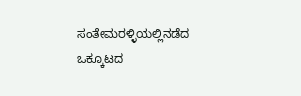ಸಂತೇಮರಳ್ಳಿಯಲ್ಲಿನಡೆದ ಒಕ್ಕೂಟದ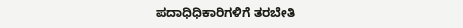ಪದಾಧಿಧಿಕಾರಿಗಳಿಗೆ ತರಬೇತಿ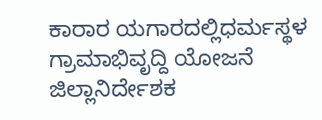ಕಾರಾರ ಯಗಾರದಲ್ಲಿಧರ್ಮಸ್ಥಳ ಗ್ರಾಮಾಭಿವೃದ್ದಿ ಯೋಜನೆ ಜಿಲ್ಲಾನಿರ್ದೇಶಕ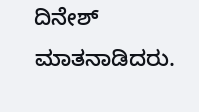ದಿನೇಶ್ ಮಾತನಾಡಿದರು.